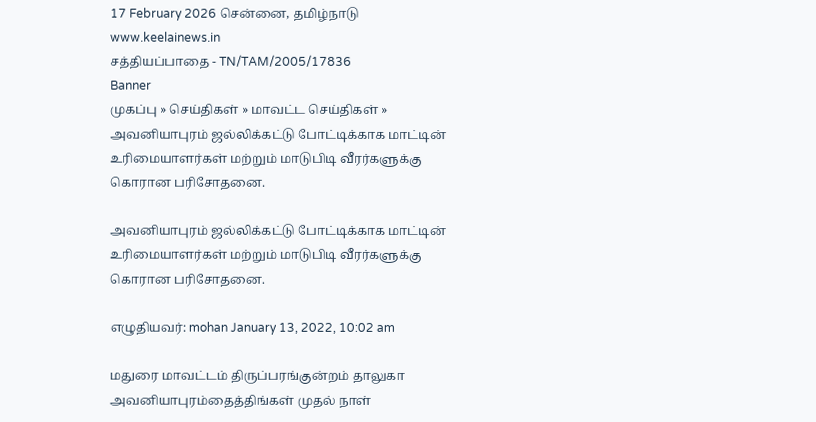17 February 2026 சென்னை, தமிழ்நாடு
www.keelainews.in
சத்தியப்பாதை - TN/TAM/2005/17836
Banner
முகப்பு » செய்திகள் » மாவட்ட செய்திகள் » அவனியாபுரம் ஜல்லிக்கட்டு போட்டிக்காக மாட்டின் உரிமையாளர்கள் மற்றும் மாடுபிடி வீரர்களுக்கு கொரான பரிசோதனை.

அவனியாபுரம் ஜல்லிக்கட்டு போட்டிக்காக மாட்டின் உரிமையாளர்கள் மற்றும் மாடுபிடி வீரர்களுக்கு கொரான பரிசோதனை.

எழுதியவர்: mohan January 13, 2022, 10:02 am

மதுரை மாவட்டம் திருப்பரங்குன்றம் தாலுகா அவனியாபுரம்தைத்திங்கள் முதல் நாள்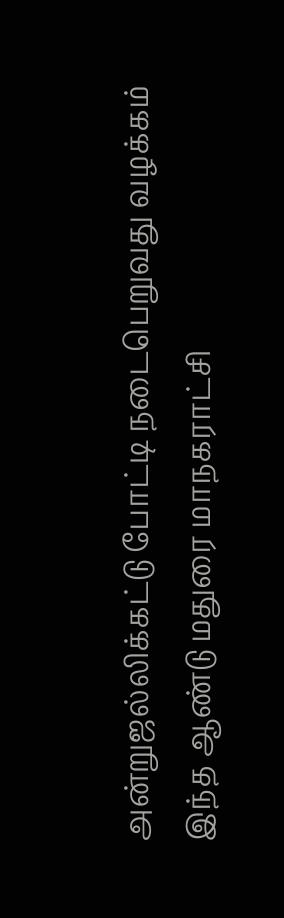அன்றுஜல்லிக்கட்டு போட்டி நடைபெறுவது வழக்கம் இந்த ஆண்டு மதுரை மாநகராட்சி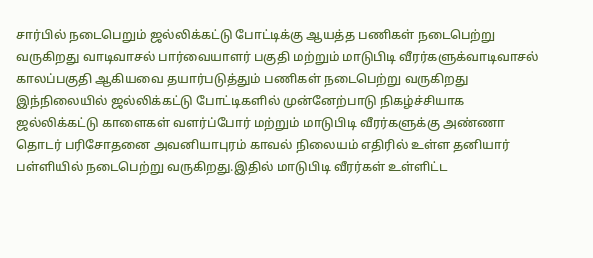சார்பில் நடைபெறும் ஜல்லிக்கட்டு போட்டிக்கு ஆயத்த பணிகள் நடைபெற்று வருகிறது வாடிவாசல் பார்வையாளர் பகுதி மற்றும் மாடுபிடி வீரர்களுக்வாடிவாசல் காலப்பகுதி ஆகியவை தயார்படுத்தும் பணிகள் நடைபெற்று வருகிறது இந்நிலையில் ஜல்லிக்கட்டு போட்டிகளில் முன்னேற்பாடு நிகழ்ச்சியாக ஜல்லிக்கட்டு காளைகள் வளர்ப்போர் மற்றும் மாடுபிடி வீரர்களுக்கு அண்ணா தொடர் பரிசோதனை அவனியாபுரம் காவல் நிலையம் எதிரில் உள்ள தனியார் பள்ளியில் நடைபெற்று வருகிறது.இதில் மாடுபிடி வீரர்கள் உள்ளிட்ட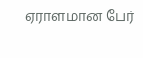ஏராளமான பேர்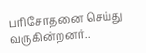பரிசோதனை செய்து வருகின்றனர்..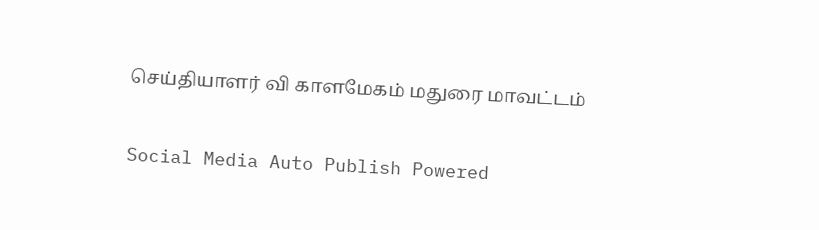செய்தியாளர் வி காளமேகம் மதுரை மாவட்டம்

Social Media Auto Publish Powered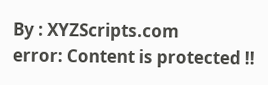By : XYZScripts.com
error: Content is protected !!